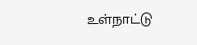உள்நாட்டு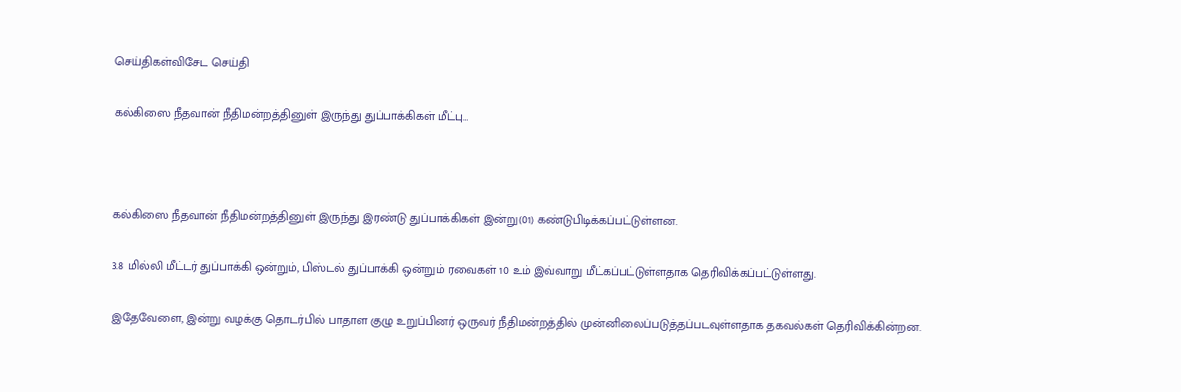செய்திகள்விசேட செய்தி

கல்கிஸை நீதவான் நீதிமன்றத்தினுள் இருந்து துப்பாக்கிகள் மீட்பு…



கல்கிஸை நீதவான் நீதிமன்றத்தினுள் இருந்து இரண்டு துப்பாக்கிகள் இன்று(01) கண்டுபிடிக்கப்பட்டுள்ளன.

3.8 மில்லி மீட்டர் துப்பாக்கி ஒன்றும், பிஸ்டல் துப்பாக்கி ஒன்றும் ரவைகள் 10 உம் இவ்வாறு மீட்கப்பட்டுள்ளதாக தெரிவிக்கப்பட்டுள்ளது.

இதேவேளை, இன்று வழக்கு தொடர்பில் பாதாள குழு உறுப்பினர் ஒருவர் நீதிமன்றத்தில் முன்னிலைப்படுத்தப்படவுள்ளதாக தகவல்கள் தெரிவிக்கின்றன.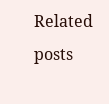Related posts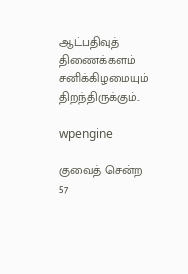ஆட்பதிவுத் திணைக்களம் சனிக்கிழமையும் திறந்திருக்கும்..

wpengine

குவைத் சென்ற 57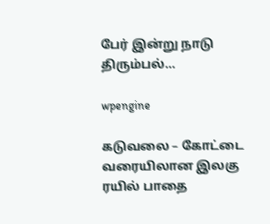பேர் இன்று நாடு திரும்பல்…

wpengine

கடுவலை – கோட்டை வரையிலான இலகு ரயில் பாதை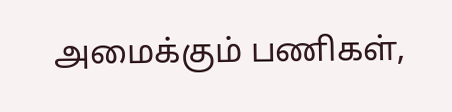அமைக்கும் பணிகள்,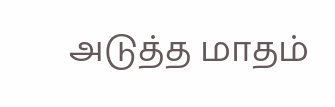அடுத்த மாதம்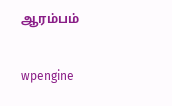ஆரம்பம்

wpengine